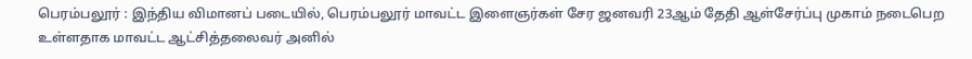பெரம்பலூர் : இந்திய விமானப் படையில், பெரம்பலூர் மாவட்ட இளைஞர்கள் சேர ஜனவரி 23ஆம் தேதி ஆள்சேர்ப்பு முகாம் நடைபெற உள்ளதாக மாவட்ட ஆட்சித்தலைவர் அனில்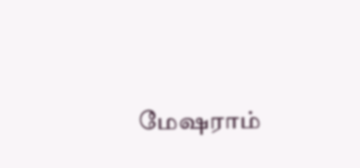மேஷராம்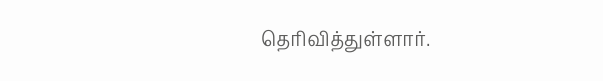தெரிவித்துள்ளார்.